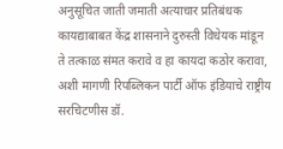अनुसूचित जाती जमाती अत्याचार प्रतिबंधक कायद्याबाबत केंद्र शासनाने दुरुस्ती विधेयक मांडून ते तत्काळ संमत करावे व हा कायदा कठोर करावा, अशी मागणी रिपब्लिकन पार्टी ऑफ इंडियाचे राष्ट्रीय सरचिटणीस डॉ.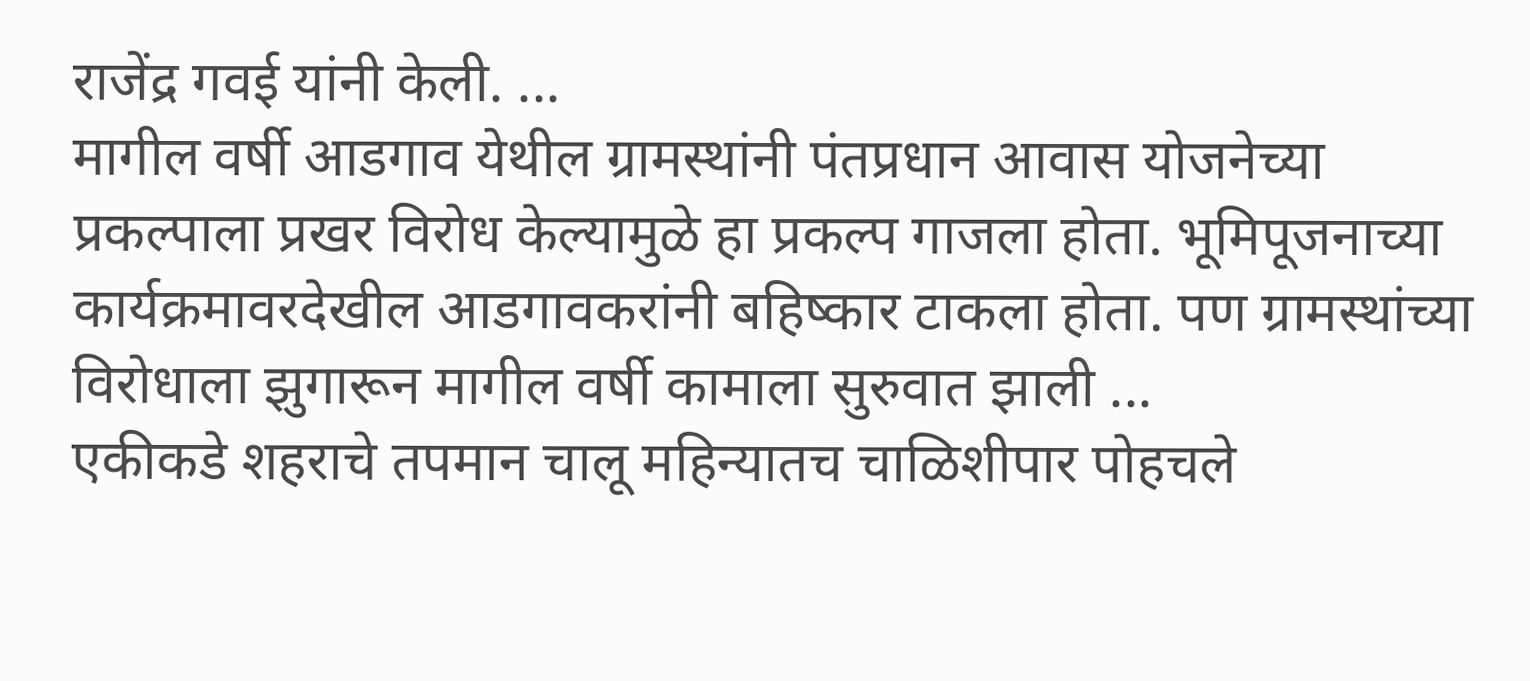राजेंद्र गवई यांनी केली. ...
मागील वर्षी आडगाव येथील ग्रामस्थांनी पंतप्रधान आवास योजनेच्या प्रकल्पाला प्रखर विरोध केल्यामुळे हा प्रकल्प गाजला होता. भूमिपूजनाच्या कार्यक्रमावरदेखील आडगावकरांनी बहिष्कार टाकला होता. पण ग्रामस्थांच्या विरोधाला झुगारून मागील वर्षी कामाला सुरुवात झाली ...
एकीकडे शहराचे तपमान चालू महिन्यातच चाळिशीपार पोहचले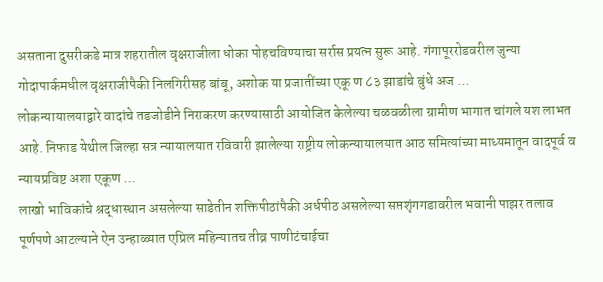असताना दुसरीकडे मात्र शहरातील वृक्षराजीला धोका पोहचविण्याचा सर्रास प्रयत्न सुरू आहे. गंगापूररोडवरील जुन्या गोदापार्कमधील वृक्षराजीपैकी निलगिरीसह बांबू, अशोक या प्रजातींच्या एकू ण ८३ झाडांचे बुंधे अज ...
लोकन्यायालयाद्वारे वादांचे तडजोडीने निराकरण करण्यासाठी आयोजित केलेल्या चळवळीला ग्रामीण भागात चांगले यश लाभत आहे. निफाड येथील जिल्हा सत्र न्यायालयात रविवारी झालेल्या राष्ट्रीय लोकन्यायालयात आठ समित्यांच्या माध्यमातून वादपूर्व व न्यायप्रविष्ट अशा एकूण ...
लाखो भाविकांचे श्रद्धास्थान असलेल्या साडेतीन शक्तिपीठांपैकी अर्धपीठ असलेल्या सप्तशृंगगडावरील भवानी पाझर तलाव पूर्णपणे आटल्याने ऐन उन्हाळ्यात एप्रिल महिन्यातच तीव्र पाणीटंचाईचा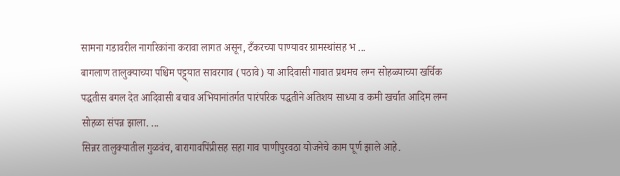सामना गडावरील नागरिकांना करावा लागत असून, टँकरच्या पाण्यावर ग्रामस्थांसह भ ...
बागलाण तालुक्याच्या पश्चिम पट्ट्यात सावरगाव (पठावे) या आदिवासी गावात प्रथमच लग्न सोहळ्याच्या खर्चिक पद्धतीस बगल देत आदिवासी बचाव अभियानांतर्गत पारंपरिक पद्धतीने अतिशय साध्या व कमी खर्चात आदिम लग्न सोहळा संपन्न झाला. ...
सिन्नर तालुक्यातील गुळवंच, बारागावपिंप्रीसह सहा गाव पाणीपुरवठा योजनेचे काम पूर्ण झाले आहे.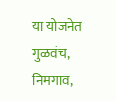या योजनेत गुळवंच, निमगाव,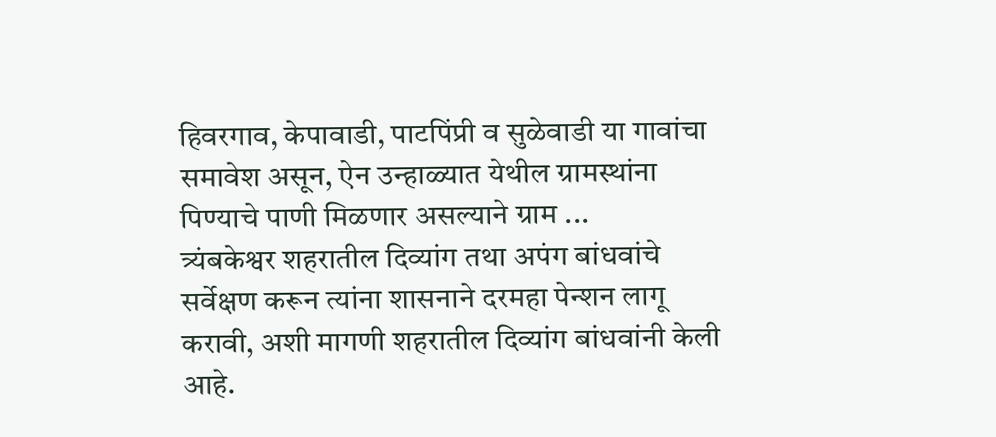हिवरगाव, केपावाडी, पाटपिंप्री व सुळेवाडी या गावांचा समावेश असून, ऐन उन्हाळ्यात येथील ग्रामस्थांना पिण्याचे पाणी मिळणार असल्याने ग्राम ...
त्र्यंबकेश्वर शहरातील दिव्यांग तथा अपंग बांधवांचे सर्वेक्षण करून त्यांना शासनाने दरमहा पेन्शन लागू करावी, अशी मागणी शहरातील दिव्यांग बांधवांनी केली आहे.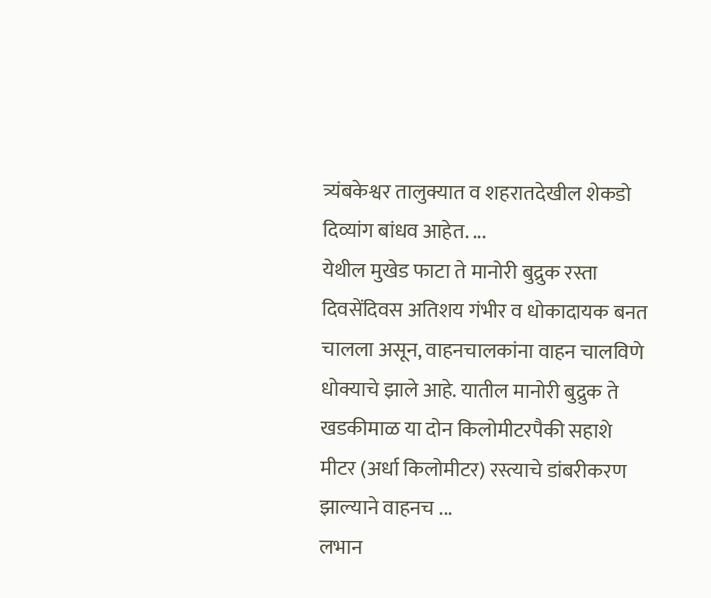त्र्यंबकेश्वर तालुक्यात व शहरातदेखील शेकडो दिव्यांग बांधव आहेत. ...
येथील मुखेड फाटा ते मानोरी बुद्रुक रस्ता दिवसेंदिवस अतिशय गंभीर व धोकादायक बनत चालला असून, वाहनचालकांना वाहन चालविणे धोक्याचे झाले आहे. यातील मानोरी बुद्रुक ते खडकीमाळ या दोन किलोमीटरपैकी सहाशे मीटर (अर्धा किलोमीटर) रस्त्याचे डांबरीकरण झाल्याने वाहनच ...
लभान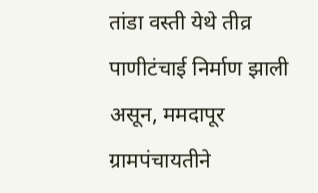तांडा वस्ती येथे तीव्र पाणीटंचाई निर्माण झाली असून, ममदापूर ग्रामपंचायतीने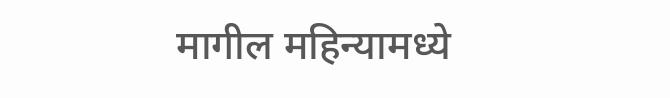मागील महिन्यामध्ये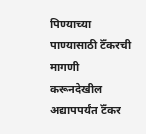पिण्याच्या पाण्यासाठी टॅँकरची मागणी करूनदेखील अद्यापपर्यंत टॅँकर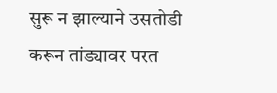सुरू न झाल्याने उसतोडी करून तांड्यावर परत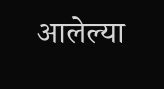आलेल्या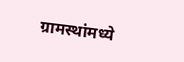ग्रामस्थांमध्ये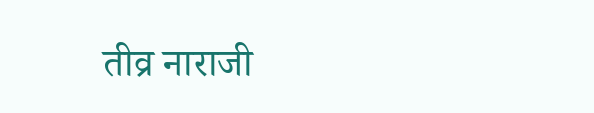तीव्र नाराजी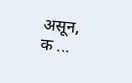असून, क ...